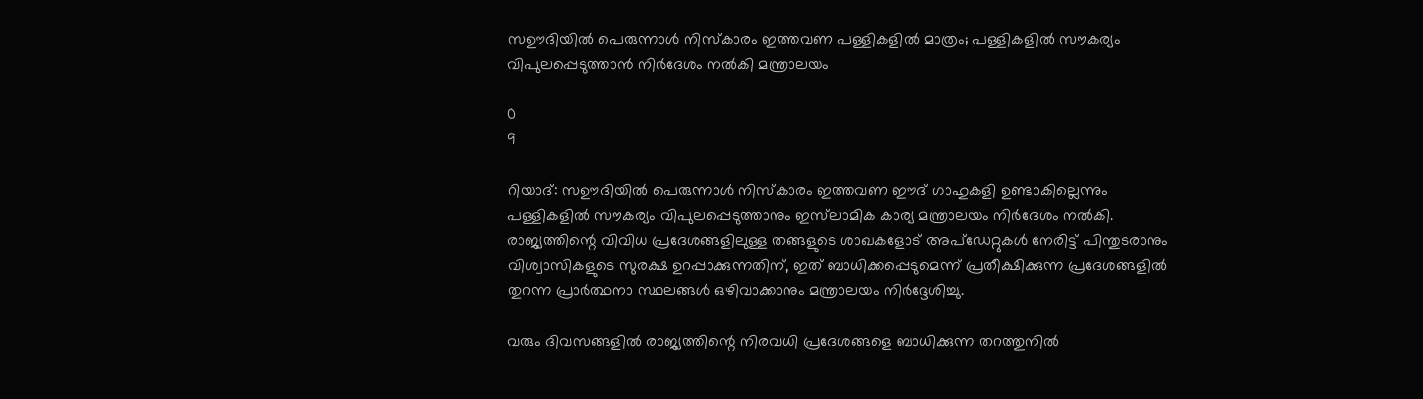സഊദിയിൽ പെരുന്നാൾ നിസ്കാരം ഇത്തവണ പള്ളികളിൽ മാത്രം; പള്ളികളിൽ സൗകര്യം വിപുലപ്പെടുത്താൻ നിർദേശം നൽകി മന്ത്രാലയം

0
9

റിയാദ്: സഊദിയിൽ പെരുന്നാൾ നിസ്കാരം ഇത്തവണ ഈദ് ഗാഹുകളി ഉണ്ടാകില്ലെന്നും പള്ളികളിൽ സൗകര്യം വിപുലപ്പെടുത്താനും ഇസ്‌ലാമിക കാര്യ മന്ത്രാലയം നിർദേശം നൽകി. രാജ്യത്തിന്റെ വിവിധ പ്രദേശങ്ങളിലുള്ള തങ്ങളുടെ ശാഖകളോട് അപ്‌ഡേറ്റുകൾ നേരിട്ട് പിന്തുടരാനും വിശ്വാസികളുടെ സുരക്ഷ ഉറപ്പാക്കുന്നതിന്, ഇത് ബാധിക്കപ്പെടുമെന്ന് പ്രതീക്ഷിക്കുന്ന പ്രദേശങ്ങളിൽ തുറന്ന പ്രാർത്ഥനാ സ്ഥലങ്ങൾ ഒഴിവാക്കാനും മന്ത്രാലയം നിർദ്ദേശിച്ചു.

വരും ദിവസങ്ങളിൽ രാജ്യത്തിന്റെ നിരവധി പ്രദേശങ്ങളെ ബാധിക്കുന്ന തറത്തുനിൽ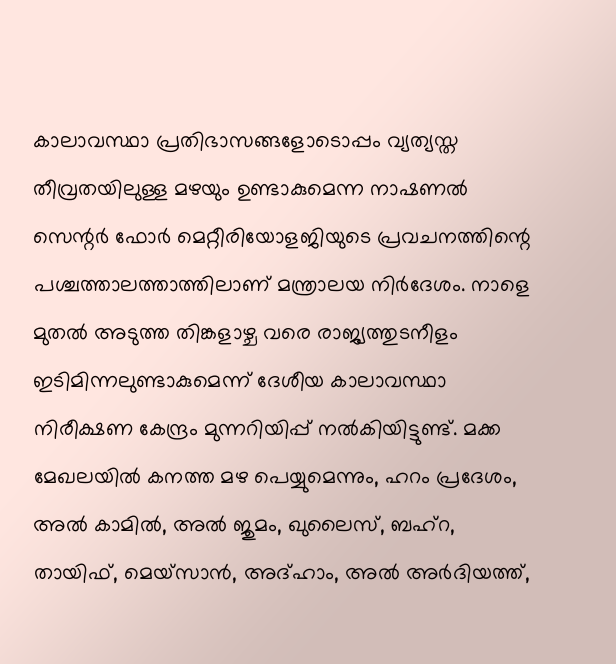കാലാവസ്ഥാ പ്രതിഭാസങ്ങളോടൊപ്പം വ്യത്യസ്ത തീവ്രതയിലുള്ള മഴയും ഉണ്ടാകുമെന്ന നാഷണൽ സെന്റർ ഫോർ മെറ്റീരിയോളജിയുടെ പ്രവചനത്തിന്റെ പശ്ചത്താലത്താത്തിലാണ് മന്ത്രാലയ നിർദേശം. നാളെ മുതൽ അടുത്ത തിങ്കളാഴ്ച വരെ രാജ്യത്തുടനീളം ഇടിമിന്നലുണ്ടാകുമെന്ന് ദേശീയ കാലാവസ്ഥാ നിരീക്ഷണ കേന്ദ്രം മുന്നറിയിപ്പ് നൽകിയിട്ടുണ്ട്. മക്ക മേഖലയിൽ കനത്ത മഴ പെയ്യുമെന്നും, ഹറം പ്രദേശം, അൽ കാമിൽ, അൽ ജുമം, ഖുലൈസ്, ബഹ്‌റ, തായിഫ്, മെയ്‌സാൻ, അദ്ഹാം, അൽ അർദിയത്ത്,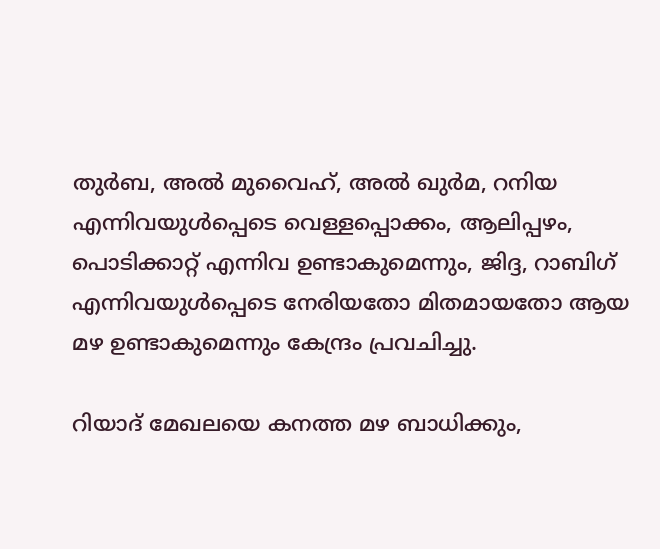തുർബ, അൽ മുവൈഹ്, അൽ ഖുർമ, റനിയ എന്നിവയുൾപ്പെടെ വെള്ളപ്പൊക്കം, ആലിപ്പഴം, പൊടിക്കാറ്റ് എന്നിവ ഉണ്ടാകുമെന്നും, ജിദ്ദ, റാബിഗ് എന്നിവയുൾപ്പെടെ നേരിയതോ മിതമായതോ ആയ മഴ ഉണ്ടാകുമെന്നും കേന്ദ്രം പ്രവചിച്ചു.

റിയാദ് മേഖലയെ കനത്ത മഴ ബാധിക്കും,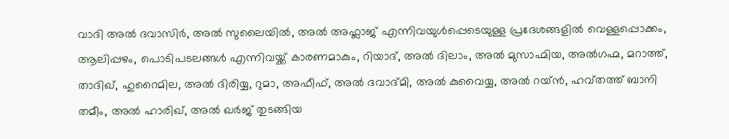വാദി അൽ ദവാസിർ, അൽ സുലൈയിൽ, അൽ അഫ്ലാജ് എന്നിവയുൾപ്പെടെയുള്ള പ്രദേശങ്ങളിൽ വെള്ളപ്പൊക്കം, ആലിപ്പഴം, പൊടിപടലങ്ങൾ എന്നിവയ്ക്ക് കാരണമാകും, റിയാദ്, അൽ ദിലാം, അൽ മുസാഹ്മിയ, അൽഗഹ്മ, മറാത്ത്, താദിഖ്, ഹുറൈമില, അൽ ദിരിയ്യ, റുമാ, അഫീഫ്, അൽ ദവാദ്മി, അൽ കുവൈയ്യ, അൽ റയ്ൻ, ഹവ്തത്ത് ബാനി തമീം, അൽ ഹാരിഖ്, അൽ ഖർജ് തുടങ്ങിയ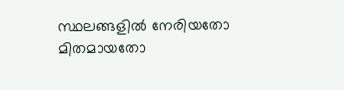സ്ഥലങ്ങളിൽ നേരിയതോ മിതമായതോ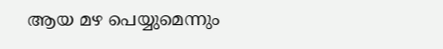ആയ മഴ പെയ്യുമെന്നും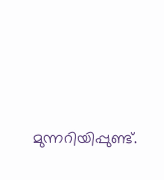മുന്നറിയിപ്പുണ്ട്.